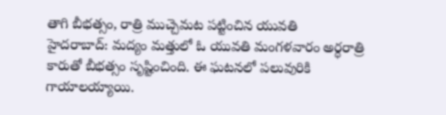తాగి బీభత్సం, రాత్రి ముచ్చెమట పట్టించిన యువతి
హైదరాబాద్: మద్యం మత్తులో ఓ యువతి మంగళవారం అర్ధరాత్రి కారుతో బీభత్సం సృష్టించింది. ఈ ఘటనలో పలువురికి గాయాలయ్యాయి.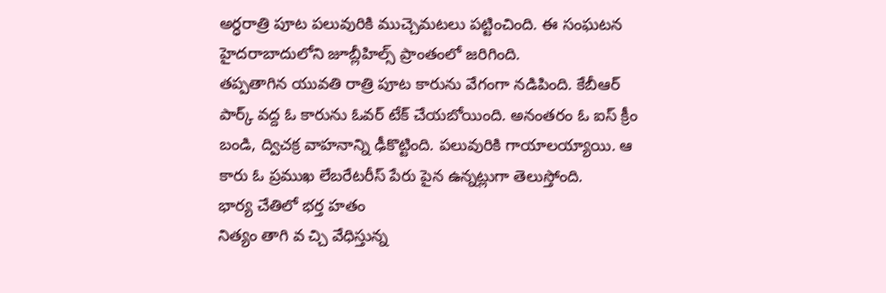అర్ధరాత్రి పూట పలువురికి ముచ్చెమటలు పట్టించింది. ఈ సంఘటన హైదరాబాదులోని జూబ్లీహిల్స్ ప్రాంతంలో జరిగింది.
తప్పతాగిన యువతి రాత్రి పూట కారును వేగంగా నడిపింది. కేబీఆర్ పార్క్ వద్ద ఓ కారును ఓవర్ టేక్ చేయబోయింది. అనంతరం ఓ ఐస్ క్రీం బండి, ద్విచక్ర వాహనాన్ని ఢీకొట్టింది. పలువురికి గాయాలయ్యాయి. ఆ కారు ఓ ప్రముఖ లేబరేటరీస్ పేరు పైన ఉన్నట్లుగా తెలుస్తోంది.
భార్య చేతిలో భర్త హతం
నిత్యం తాగి వ చ్చి వేధిస్తున్న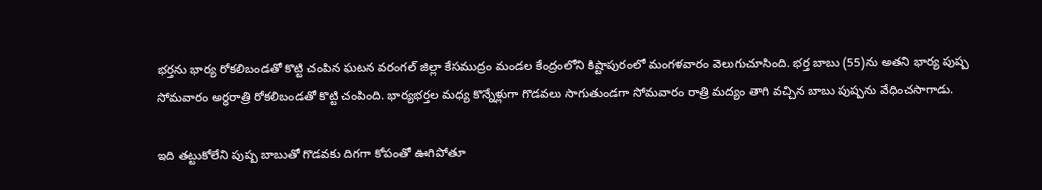భర్తను భార్య రోకలిబండతో కొట్టి చంపిన ఘటన వరంగల్ జిల్లా కేసముద్రం మండల కేంద్రంలోని కిష్టాపురంలో మంగళవారం వెలుగుచూసింది. భర్త బాబు (55)ను అతని భార్య పుష్ప సోమవారం అర్ధరాత్రి రోకలిబండతో కొట్టి చంపింది. భార్యభర్తల మధ్య కొన్నేళ్లుగా గొడవలు సాగుతుండగా సోమవారం రాత్రి మద్యం తాగి వచ్చిన బాబు పుష్పను వేధించసాగాడు.

ఇది తట్టుకోలేని పుష్ప బాబుతో గొడవకు దిగగా కోపంతో ఊగిపోతూ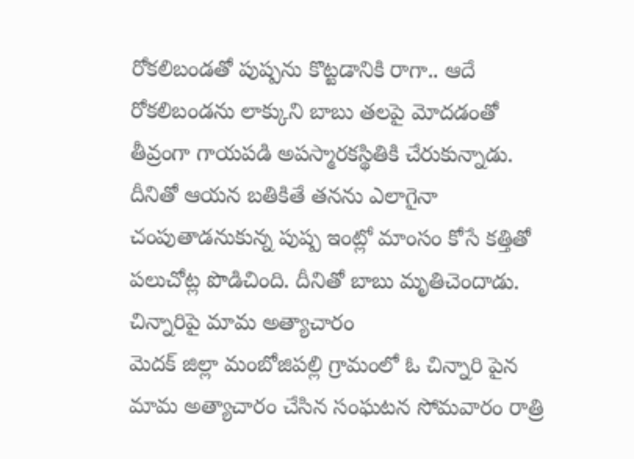రోకలిబండతో పుష్పను కొట్టడానికి రాగా.. ఆదే రోకలిబండను లాక్కుని బాబు తలపై మోదడంతో తీవ్రంగా గాయపడి అపస్మారకస్థితికి చేరుకున్నాడు. దీనితో ఆయన బతికితే తనను ఎలాగైనా చంపుతాడనుకున్న పుష్ప ఇంట్లో మాంసం కోసే కత్తితో పలుచోట్ల పొడిచింది. దీనితో బాబు మృతిచెందాడు.
చిన్నారిపై మామ అత్యాచారం
మెదక్ జిల్లా మంబోజిపల్లి గ్రామంలో ఓ చిన్నారి పైన మామ అత్యాచారం చేసిన సంఘటన సోమవారం రాత్రి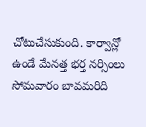చోటుచేసుకుంది. కార్వాన్లో ఉండే మేనత్త భర్త నర్సింలు సోమవారం బావమరిది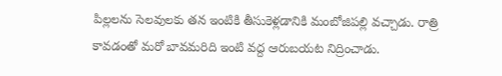పిల్లలను సెలవులకు తన ఇంటికి తీసుకెళ్లడానికి మంబోజిపల్లి వచ్చాడు. రాత్రి కావడంతో మరో బావమరిది ఇంటి వద్ద ఆరుబయట నిద్రించాడు.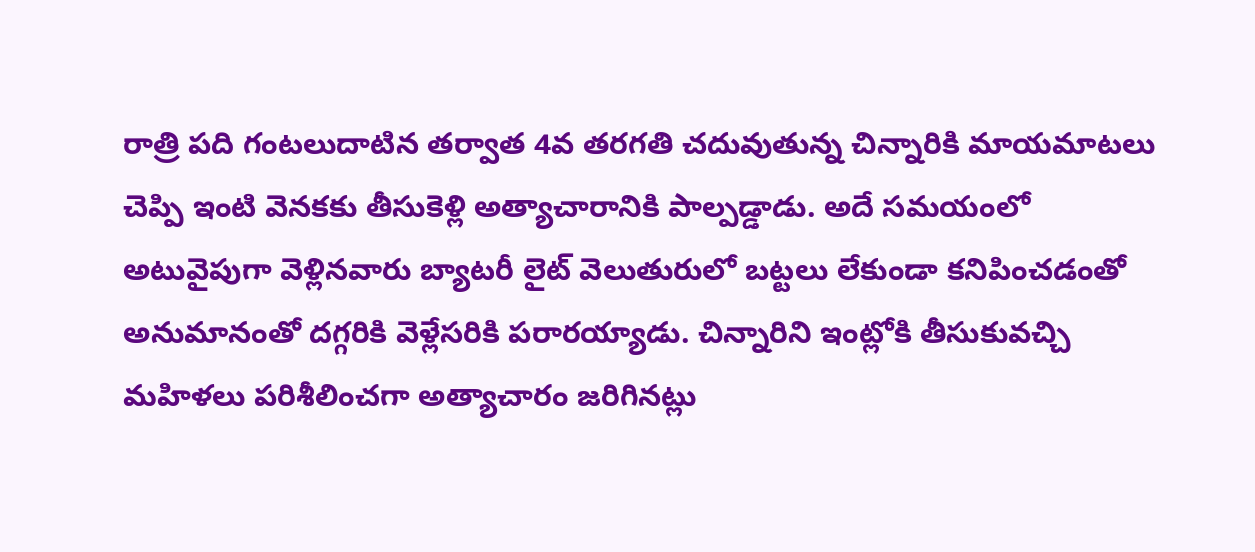రాత్రి పది గంటలుదాటిన తర్వాత 4వ తరగతి చదువుతున్న చిన్నారికి మాయమాటలు చెప్పి ఇంటి వెనకకు తీసుకెళ్లి అత్యాచారానికి పాల్పడ్డాడు. అదే సమయంలో అటువైపుగా వెళ్లినవారు బ్యాటరీ లైట్ వెలుతురులో బట్టలు లేకుండా కనిపించడంతో అనుమానంతో దగ్గరికి వెళ్లేసరికి పరారయ్యాడు. చిన్నారిని ఇంట్లోకి తీసుకువచ్చి మహిళలు పరిశీలించగా అత్యాచారం జరిగినట్లు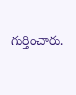గుర్తించారు.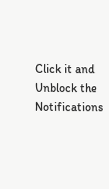Click it and Unblock the Notifications